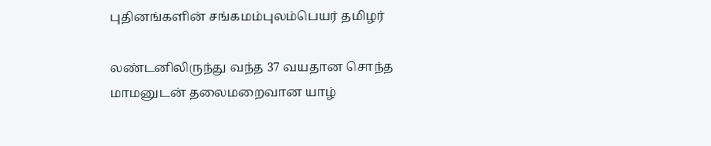புதினங்களின் சங்கமம்புலம்பெயர் தமிழர்

லண்டனிலிருந்து வந்த 37 வயதான சொந்த மாமனுடன் தலைமறைவான யாழ்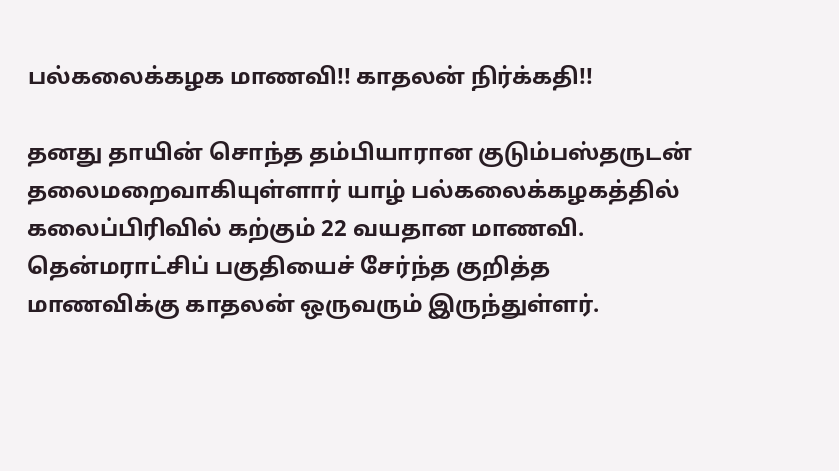பல்கலைக்கழக மாணவி!! காதலன் நிர்க்கதி!!

தனது தாயின் சொந்த தம்பியாரான குடும்பஸ்தருடன் தலைமறைவாகியுள்ளார் யாழ் பல்கலைக்கழகத்தில் கலைப்பிரிவில் கற்கும் 22 வயதான மாணவி. தென்மராட்சிப் பகுதியைச் சேர்ந்த குறித்த மாணவிக்கு காதலன் ஒருவரும் இருந்துள்ளர்.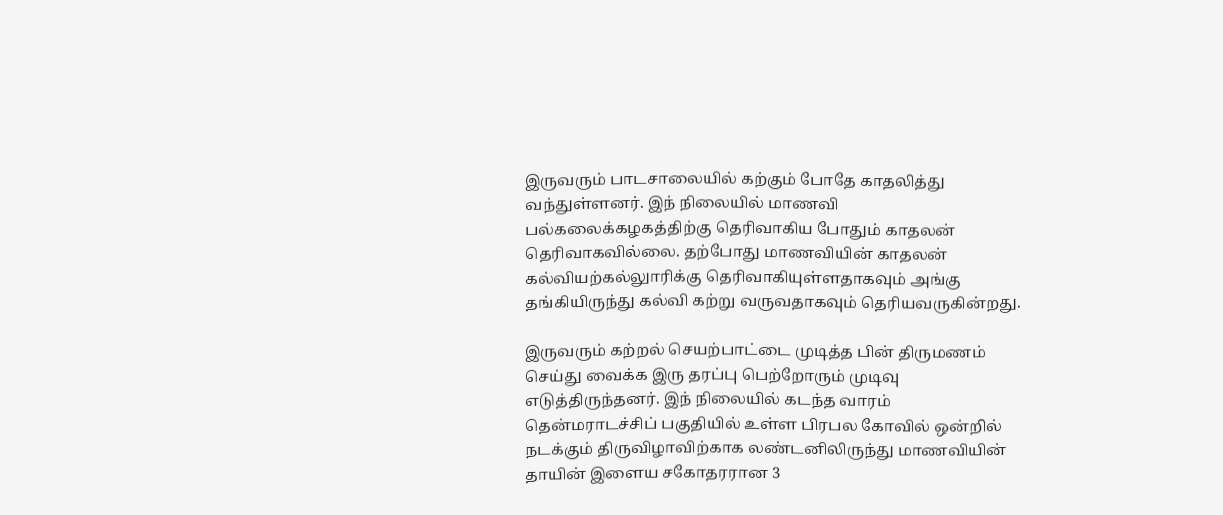இருவரும் பாடசாலையில் கற்கும் போதே காதலித்து வந்துள்ளனர். இந் நிலையில் மாணவி பல்கலைக்கழகத்திற்கு தெரிவாகிய போதும் காதலன் தெரிவாகவில்லை. தற்போது மாணவியின் காதலன் கல்வியற்கல்லுாரிக்கு தெரிவாகியுள்ளதாகவும் அங்கு தங்கியிருந்து கல்வி கற்று வருவதாகவும் தெரியவருகின்றது.

இருவரும் கற்றல் செயற்பாட்டை முடித்த பின் திருமணம் செய்து வைக்க இரு தரப்பு பெற்றோரும் முடிவு எடுத்திருந்தனர். இந் நிலையில் கடந்த வாரம் தென்மராடச்சிப் பகுதியில் உள்ள பிரபல கோவில் ஒன்றில் நடக்கும் திருவிழாவிற்காக லண்டனிலிருந்து மாணவியின் தாயின் இளைய சகோதரரான 3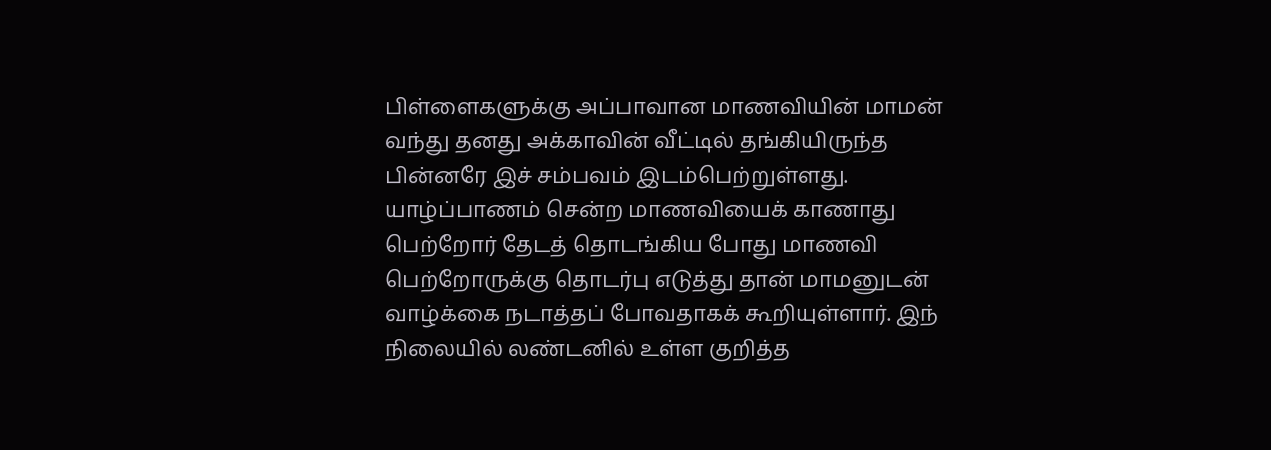பிள்ளைகளுக்கு அப்பாவான மாணவியின் மாமன் வந்து தனது அக்காவின் வீட்டில் தங்கியிருந்த பின்னரே இச் சம்பவம் இடம்பெற்றுள்ளது. யாழ்ப்பாணம் சென்ற மாணவியைக் காணாது பெற்றோர் தேடத் தொடங்கிய போது மாணவி பெற்றோருக்கு தொடர்பு எடுத்து தான் மாமனுடன் வாழ்க்கை நடாத்தப் போவதாகக் கூறியுள்ளார். இந் நிலையில் லண்டனில் உள்ள குறித்த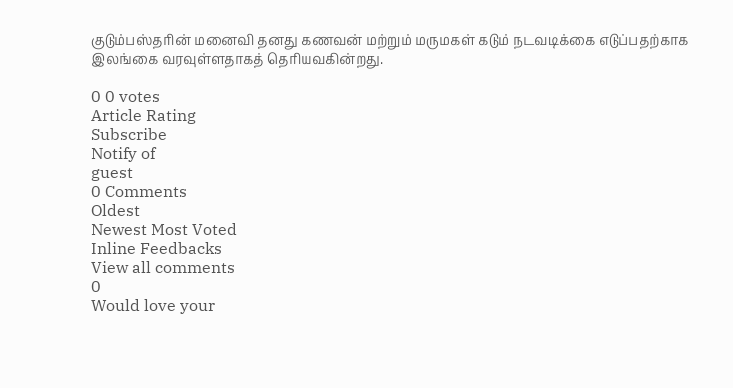குடும்பஸ்தரின் மனைவி தனது கணவன் மற்றும் மருமகள் கடும் நடவடிக்கை எடுப்பதற்காக இலங்கை வரவுள்ளதாகத் தெரியவகின்றது.

0 0 votes
Article Rating
Subscribe
Notify of
guest
0 Comments
Oldest
Newest Most Voted
Inline Feedbacks
View all comments
0
Would love your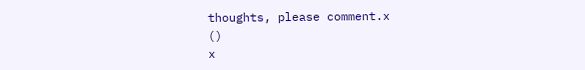thoughts, please comment.x
()
x